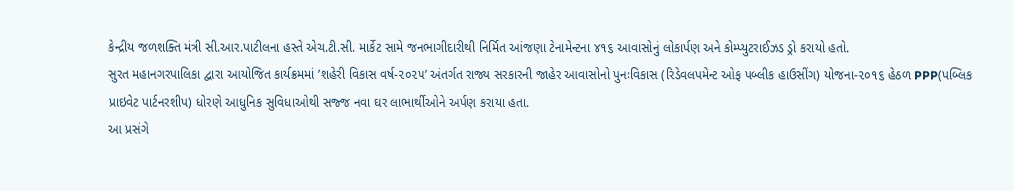કેન્દ્રીય જળશક્તિ મંત્રી સી.આર.પાટીલના હસ્તે એચ.ટી.સી. માર્કેટ સામે જનભાગીદારીથી નિર્મિત આંજણા ટેનામેન્ટના ૪૧૬ આવાસોનું લોકાર્પણ અને કોમ્પ્યુટરાઈઝડ ડ્રો કરાયો હતો.
સુરત મહાનગરપાલિકા દ્વારા આયોજિત કાર્યક્રમમાં ’શહેરી વિકાસ વર્ષ-૨૦૨૫’ અંતર્ગત રાજ્ય સરકારની જાહેર આવાસોનો પુનઃવિકાસ (રિડેવલપમેન્ટ ઓફ પબ્લીક હાઉસીંગ) યોજના-૨૦૧૬ હેઠળ PPP(પબ્લિક પ્રાઇવેટ પાર્ટનરશીપ) ધોરણે આધુનિક સુવિધાઓથી સજ્જ નવા ઘર લાભાર્થીઓને અર્પણ કરાયા હતા.
આ પ્રસંગે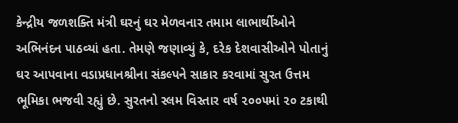કેન્દ્રીય જળશક્તિ મંત્રી ઘરનું ઘર મેળવનાર તમામ લાભાર્થીઓને અભિનંદન પાઠવ્યાં હતા. તેમણે જણાવ્યું કે, દરેક દેશવાસીઓને પોતાનું ઘર આપવાના વડાપ્રધાનશ્રીના સંકલ્પને સાકાર કરવામાં સુરત ઉત્તમ ભૂમિકા ભજવી રહ્યું છે. સુરતનો સ્લમ વિસ્તાર વર્ષ ૨૦૦૫માં ૨૦ ટકાથી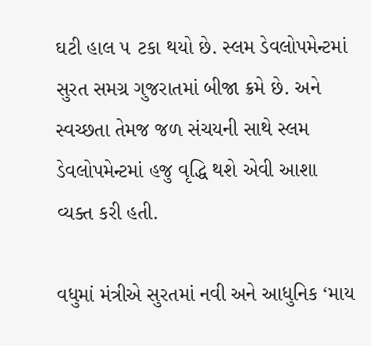ઘટી હાલ ૫ ટકા થયો છે. સ્લમ ડેવલોપમેન્ટમાં સુરત સમગ્ર ગુજરાતમાં બીજા ક્રમે છે. અને સ્વચ્છતા તેમજ જળ સંચયની સાથે સ્લમ ડેવલોપમેન્ટમાં હજુ વૃદ્ધિ થશે એવી આશા વ્યક્ત કરી હતી.

વધુમાં મંત્રીએ સુરતમાં નવી અને આધુનિક ‘માય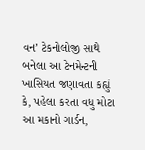વન’ ટેકનોલોજી સાથે બનેલા આ ટેનમેન્ટની ખાસિયત જણાવતા કહ્યું કે, પહેલા કરતા વધુ મોટા આ મકાનો ગાર્ડન,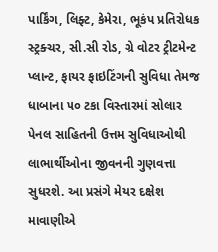પાર્કિંગ, લિફ્ટ, કેમેરા, ભૂકંપ પ્રતિરોધક સ્ટ્રક્ચર, સી.સી રોડ, ગ્રે વોટર ટ્રીટમેન્ટ પ્લાન્ટ, ફાયર ફાઇટિંગની સુવિધા તેમજ ધાબાના ૫૦ ટકા વિસ્તારમાં સોલાર પેનલ સાહિતની ઉત્તમ સુવિધાઓથી લાભાર્થીઓના જીવનની ગુણવત્તા સુધરશે. આ પ્રસંગે મેયર દક્ષેશ માવાણીએ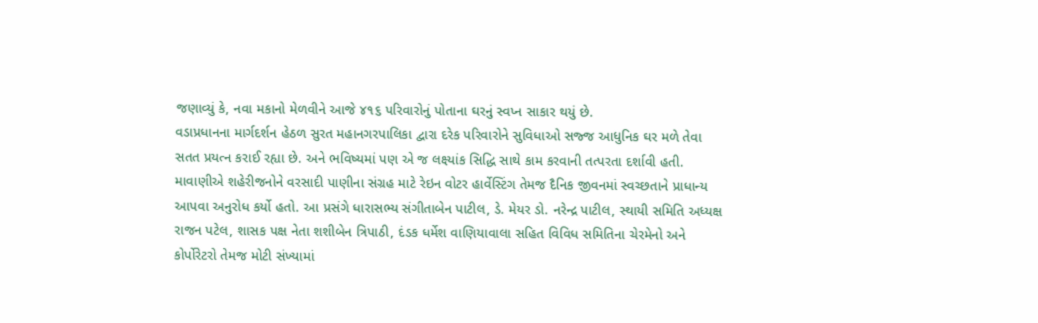જણાવ્યું કે, નવા મકાનો મેળવીને આજે ૪૧૬ પરિવારોનું પોતાના ઘરનું સ્વપ્ન સાકાર થયું છે.
વડાપ્રધાનના માર્ગદર્શન હેઠળ સુરત મહાનગરપાલિકા દ્વારા દરેક પરિવારોને સુવિધાઓ સજ્જ આધુનિક ઘર મળે તેવા સતત પ્રયત્ન કરાઈ રહ્યા છે. અને ભવિષ્યમાં પણ એ જ લક્ષ્યાંક સિદ્ધિ સાથે કામ કરવાની તત્પરતા દર્શાવી હતી. માવાણીએ શહેરીજનોને વરસાદી પાણીના સંગ્રહ માટે રેઇન વોટર હાર્વેસ્ટિંગ તેમજ દૈનિક જીવનમાં સ્વચ્છતાને પ્રાધાન્ય આપવા અનુરોધ કર્યો હતો. આ પ્રસંગે ધારાસભ્ય સંગીતાબેન પાટીલ, ડે. મેયર ડો. નરેન્દ્ર પાટીલ, સ્થાયી સમિતિ અધ્યક્ષ રાજન પટેલ, શાસક પક્ષ નેતા શશીબેન ત્રિપાઠી, દંડક ધર્મેશ વાણિયાવાલા સહિત વિવિધ સમિતિના ચેરમેનો અને કોર્પોરેટરો તેમજ મોટી સંખ્યામાં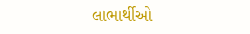લાભાર્થીઓ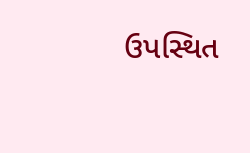ઉપસ્થિત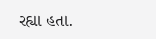રહ્યા હતા.